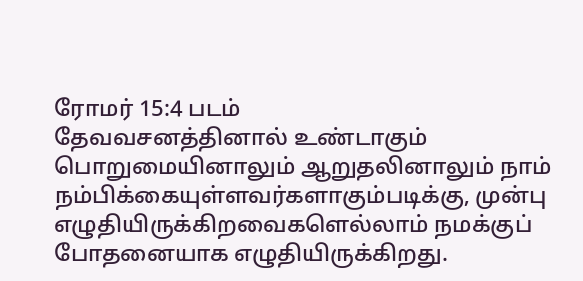ரோமர் 15:4 படம்
தேவவசனத்தினால் உண்டாகும் பொறுமையினாலும் ஆறுதலினாலும் நாம் நம்பிக்கையுள்ளவர்களாகும்படிக்கு, முன்பு எழுதியிருக்கிறவைகளெல்லாம் நமக்குப் போதனையாக எழுதியிருக்கிறது.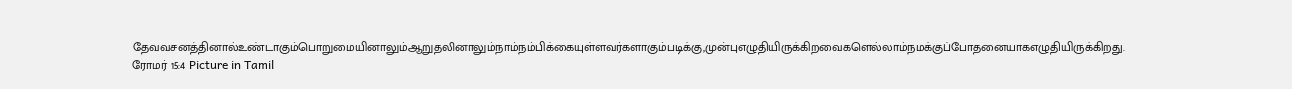தேவவசனத்தினால்உண்டாகும்பொறுமையினாலும்ஆறுதலினாலும்நாம்நம்பிக்கையுள்ளவர்களாகும்படிக்கு,முன்புஎழுதியிருக்கிறவைகளெல்லாம்நமக்குப்போதனையாகஎழுதியிருக்கிறது.
ரோமர் 15:4 Picture in Tamil